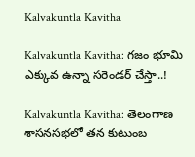Kalvakuntla Kavitha

Kalvakuntla Kavitha: గజం భూమి ఎక్కువ ఉన్నా సరెండర్ చేస్తా..!

Kalvakuntla Kavitha: తెలంగాణ శాసనసభలో తన కుటుంబ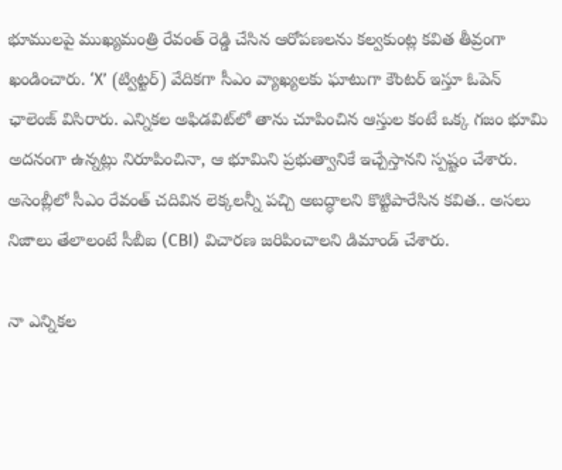భూములపై ముఖ్యమంత్రి రేవంత్ రెడ్డి చేసిన ఆరోపణలను కల్వకుంట్ల కవిత తీవ్రంగా ఖండించారు. ‘X’ (ట్విట్టర్) వేదికగా సీఎం వ్యాఖ్యలకు ఘాటుగా కౌంటర్ ఇస్తూ ఓపెన్ ఛాలెంజ్ విసిరారు. ఎన్నికల అఫిడవిట్‌లో తాను చూపించిన ఆస్తుల కంటే ఒక్క గజం భూమి అదనంగా ఉన్నట్లు నిరూపించినా, ఆ భూమిని ప్రభుత్వానికే ఇచ్చేస్తానని స్పష్టం చేశారు. అసెంబ్లీలో సీఎం రేవంత్ చదివిన లెక్కలన్నీ పచ్చి అబద్ధాలని కొట్టిపారేసిన కవిత.. అసలు నిజాలు తేలాలంటే సీబీఐ (CBI) విచారణ జరిపించాలని డిమాండ్ చేశారు.

నా ఎన్నికల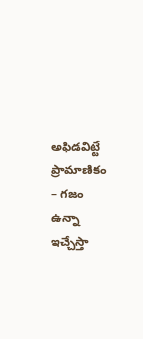అఫిడవిట్టే ప్రామాణికం – గజం ఉన్నా ఇచ్చేస్తా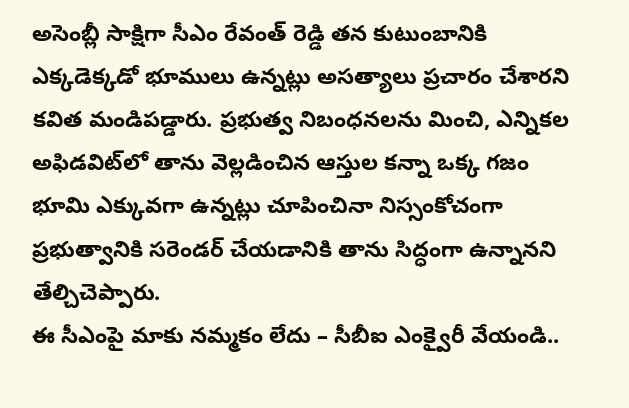అసెంబ్లీ సాక్షిగా సీఎం రేవంత్ రెడ్డి తన కుటుంబానికి ఎక్కడెక్కడో భూములు ఉన్నట్లు అసత్యాలు ప్రచారం చేశారని కవిత మండిపడ్డారు. ప్రభుత్వ నిబంధనలను మించి, ఎన్నికల అఫిడవిట్‌లో తాను వెల్లడించిన ఆస్తుల కన్నా ఒక్క గజం భూమి ఎక్కువగా ఉన్నట్లు చూపించినా నిస్సంకోచంగా ప్రభుత్వానికి సరెండర్ చేయడానికి తాను సిద్ధంగా ఉన్నానని తేల్చిచెప్పారు.
ఈ సీఎంపై మాకు నమ్మకం లేదు – సీబీఐ ఎంక్వైరీ వేయండి..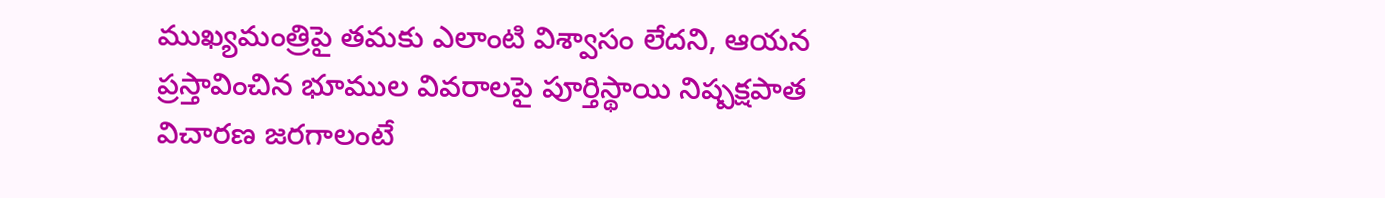ముఖ్యమంత్రిపై తమకు ఎలాంటి విశ్వాసం లేదని, ఆయన ప్రస్తావించిన భూముల వివరాలపై పూర్తిస్థాయి నిష్పక్షపాత విచారణ జరగాలంటే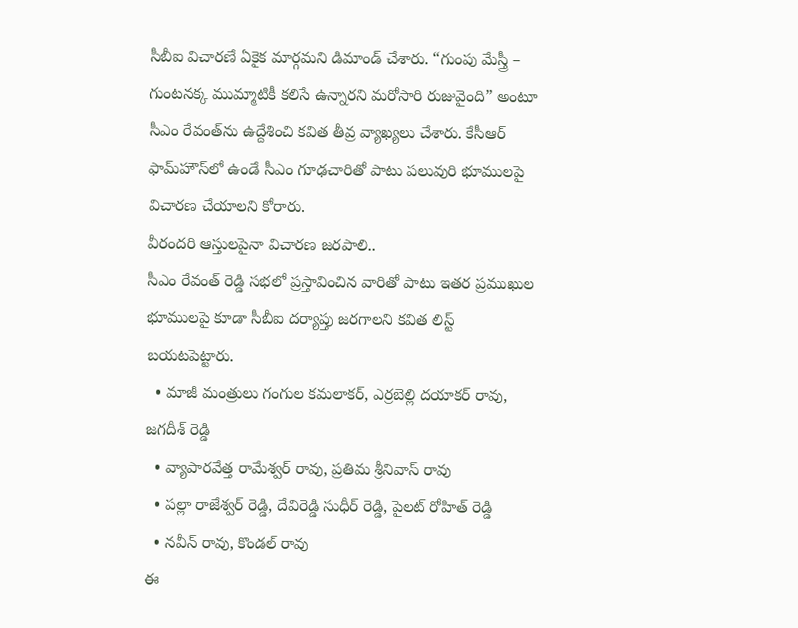సీబీఐ విచారణే ఏకైక మార్గమని డిమాండ్ చేశారు. “గుంపు మేస్త్రీ – గుంటనక్క ముమ్మాటికీ కలిసే ఉన్నారని మరోసారి రుజువైంది” అంటూ సీఎం రేవంత్‌ను ఉద్దేశించి కవిత తీవ్ర వ్యాఖ్యలు చేశారు. కేసీఆర్ ఫామ్‌హౌస్‌లో ఉండే సీఎం గూఢచారితో పాటు పలువురి భూములపై విచారణ చేయాలని కోరారు.
వీరందరి ఆస్తులపైనా విచారణ జరపాలి..
సీఎం రేవంత్ రెడ్డి సభలో ప్రస్తావించిన వారితో పాటు ఇతర ప్రముఖుల భూములపై కూడా సీబీఐ దర్యాప్తు జరగాలని కవిత లిస్ట్ బయటపెట్టారు.
  • మాజీ మంత్రులు గంగుల కమలాకర్, ఎర్రబెల్లి దయాకర్ రావు, జగదీశ్ రెడ్డి
  • వ్యాపారవేత్త రామేశ్వర్ రావు, ప్రతిమ శ్రీనివాస్ రావు
  • పల్లా రాజేశ్వర్ రెడ్డి, దేవిరెడ్డి సుధీర్ రెడ్డి, పైలట్ రోహిత్ రెడ్డి
  • నవీన్ రావు, కొండల్ రావు
ఈ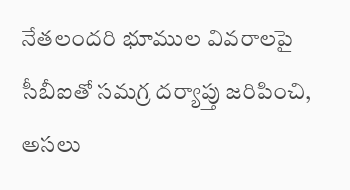నేతలందరి భూముల వివరాలపై సీబీఐతో సమగ్ర దర్యాప్తు జరిపించి, అసలు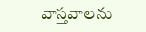వాస్తవాలను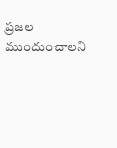ప్రజల ముందుంచాలని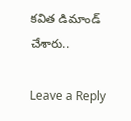కవిత డిమాండ్ చేశారు..

Leave a Reply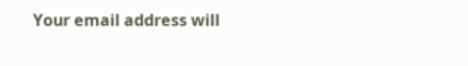Your email address will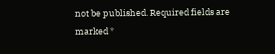not be published. Required fields are marked *